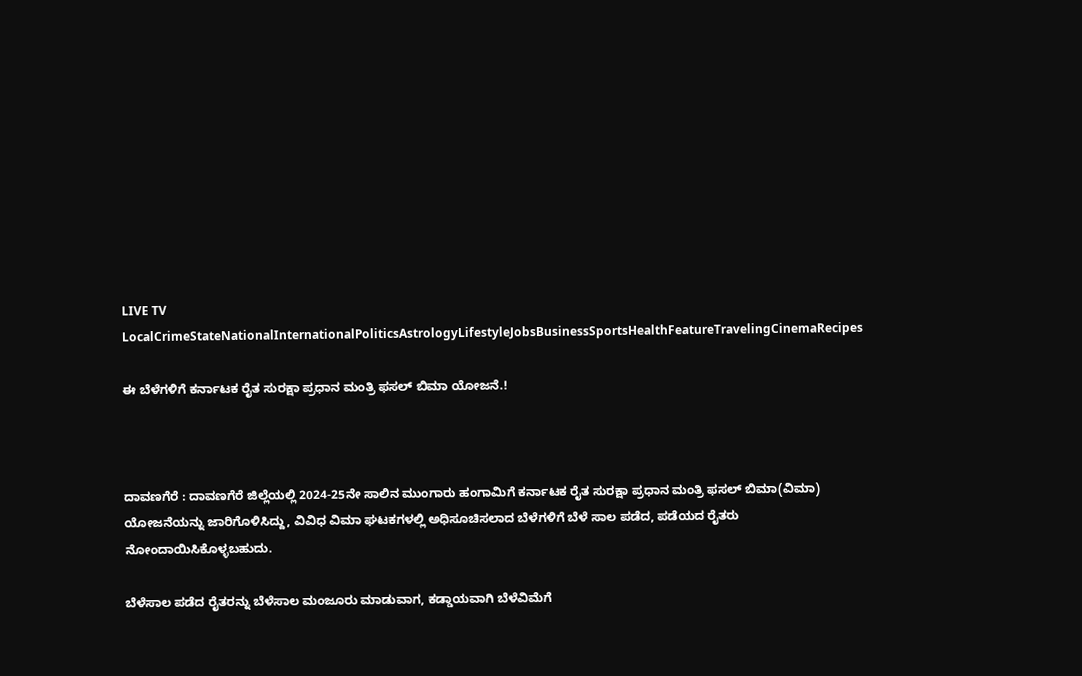LIVE TV LocalCrimeStateNationalInternationalPoliticsAstrologyLifestyleJobsBusinessSportsHealthFeatureTravelingCinemaRecipes

ಈ ಬೆಳೆಗಳಿಗೆ ಕರ್ನಾಟಕ ರೈತ ಸುರಕ್ಷಾ ಪ್ರಧಾನ ಮಂತ್ರಿ ಫಸಲ್ ಬಿಮಾ ಯೋಜನೆ.!



ದಾವಣಗೆರೆ : ದಾವಣಗೆರೆ ಜಿಲ್ಲೆಯಲ್ಲಿ 2024-25ನೇ ಸಾಲಿನ ಮುಂಗಾರು ಹಂಗಾಮಿಗೆ ಕರ್ನಾಟಕ ರೈತ ಸುರಕ್ಷಾ ಪ್ರಧಾನ ಮಂತ್ರಿ ಫಸಲ್ ಬಿಮಾ(ವಿಮಾ) ಯೋಜನೆಯನ್ನು ಜಾರಿಗೊಳಿಸಿದ್ದು, ವಿವಿಧ ವಿಮಾ ಘಟಕಗಳಲ್ಲಿ ಅಧಿಸೂಚಿಸಲಾದ ಬೆಳೆಗಳಿಗೆ ಬೆಳೆ ಸಾಲ ಪಡೆದ, ಪಡೆಯದ ರೈತರು ನೋಂದಾಯಿಸಿಕೊಳ್ಳಬಹುದು.

ಬೆಳೆಸಾಲ ಪಡೆದ ರೈತರನ್ನು ಬೆಳೆಸಾಲ ಮಂಜೂರು ಮಾಡುವಾಗ, ಕಡ್ಡಾಯವಾಗಿ ಬೆಳೆವಿಮೆಗೆ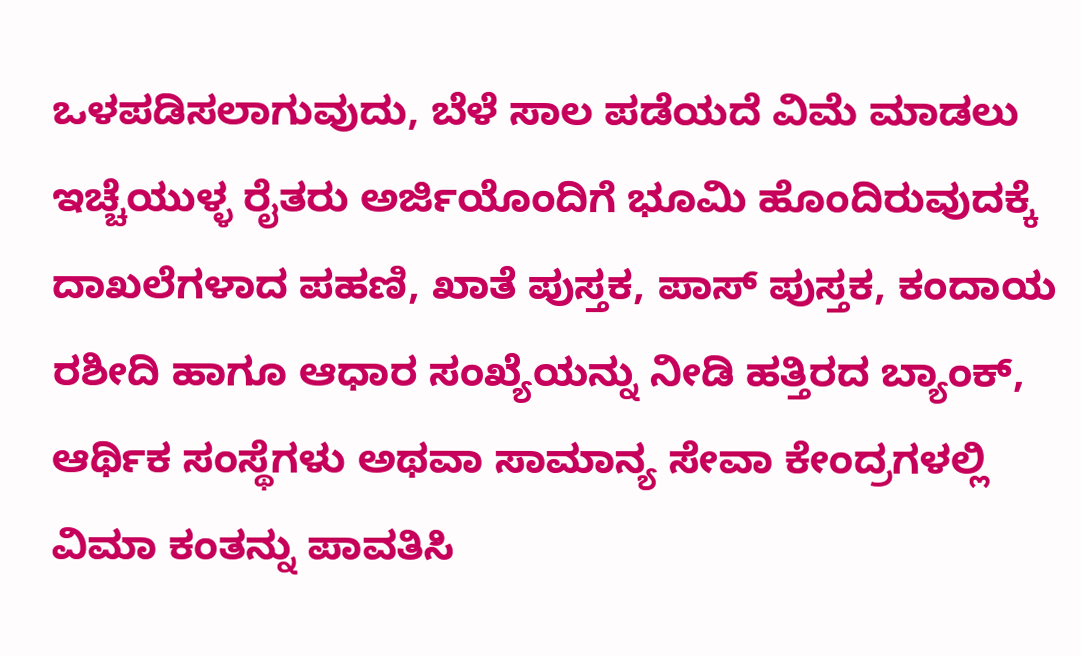ಒಳಪಡಿಸಲಾಗುವುದು, ಬೆಳೆ ಸಾಲ ಪಡೆಯದೆ ವಿಮೆ ಮಾಡಲು ಇಚ್ಚೆಯುಳ್ಳ ರೈತರು ಅರ್ಜಿಯೊಂದಿಗೆ ಭೂಮಿ ಹೊಂದಿರುವುದಕ್ಕೆ ದಾಖಲೆಗಳಾದ ಪಹಣಿ, ಖಾತೆ ಪುಸ್ತಕ, ಪಾಸ್ ಪುಸ್ತಕ, ಕಂದಾಯ ರಶೀದಿ ಹಾಗೂ ಆಧಾರ ಸಂಖ್ಯೆಯನ್ನು ನೀಡಿ ಹತ್ತಿರದ ಬ್ಯಾಂಕ್, ಆರ್ಥಿಕ ಸಂಸ್ಥೆಗಳು ಅಥವಾ ಸಾಮಾನ್ಯ ಸೇವಾ ಕೇಂದ್ರಗಳಲ್ಲಿ ವಿಮಾ ಕಂತನ್ನು ಪಾವತಿಸಿ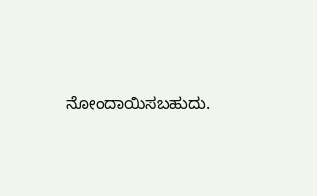ನೋಂದಾಯಿಸಬಹುದು.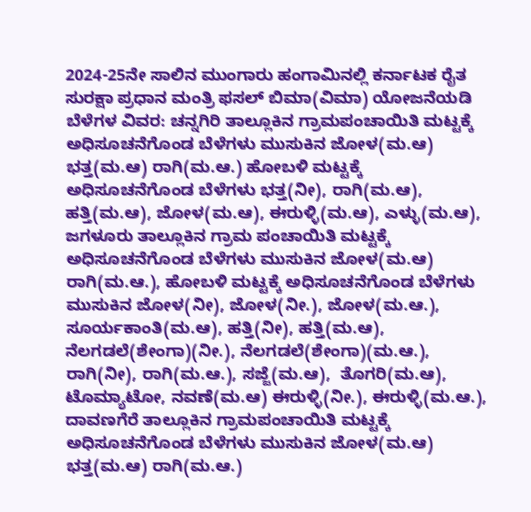2024-25ನೇ ಸಾಲಿನ ಮುಂಗಾರು ಹಂಗಾಮಿನಲ್ಲಿ ಕರ್ನಾಟಕ ರೈತ ಸುರಕ್ಷಾ ಪ್ರಧಾನ ಮಂತ್ರಿ ಫಸಲ್ ಬಿಮಾ(ವಿಮಾ) ಯೋಜನೆಯಡಿ ಬೆಳೆಗಳ ವಿವರ: ಚನ್ನಗಿರಿ ತಾಲ್ಲೂಕಿನ ಗ್ರಾಮಪಂಚಾಯಿತಿ ಮಟ್ಟಕ್ಕೆ ಅಧಿಸೂಚನೆಗೊಂಡ ಬೆಳೆಗಳು ಮುಸುಕಿನ ಜೋಳ(ಮ.ಆ) ಭತ್ತ(ಮ.ಆ) ರಾಗಿ(ಮ.ಆ.) ಹೋಬಳಿ ಮಟ್ಟಕ್ಕೆ ಅಧಿಸೂಚನೆಗೊಂಡ ಬೆಳೆಗಳು ಭತ್ತ(ನೀ), ರಾಗಿ(ಮ.ಆ), ಹತ್ತಿ(ಮ.ಆ), ಜೋಳ(ಮ.ಆ), ಈರುಳ್ಳಿ(ಮ.ಆ), ಎಳ್ಳು(ಮ.ಆ), ಜಗಳೂರು ತಾಲ್ಲೂಕಿನ ಗ್ರಾಮ ಪಂಚಾಯಿತಿ ಮಟ್ಟಕ್ಕೆ ಅಧಿಸೂಚನೆಗೊಂಡ ಬೆಳೆಗಳು ಮುಸುಕಿನ ಜೋಳ(ಮ.ಆ) ರಾಗಿ(ಮ.ಆ.), ಹೋಬಳಿ ಮಟ್ಟಕ್ಕೆ ಅಧಿಸೂಚನೆಗೊಂಡ ಬೆಳೆಗಳು ಮುಸುಕಿನ ಜೋಳ(ನೀ), ಜೋಳ(ನೀ.), ಜೋಳ(ಮ.ಆ.), ಸೂರ್ಯಕಾಂತಿ(ಮ.ಆ), ಹತ್ತಿ(ನೀ), ಹತ್ತಿ(ಮ.ಆ),   ನೆಲಗಡಲೆ(ಶೇಂಗಾ)(ನೀ.), ನೆಲಗಡಲೆ(ಶೇಂಗಾ)(ಮ.ಆ.), ರಾಗಿ(ನೀ), ರಾಗಿ(ಮ.ಆ.), ಸಜ್ಜೆ(ಮ.ಆ),  ತೊಗರಿ(ಮ.ಆ), ಟೊಮ್ಯಾಟೋ, ನವಣೆ(ಮ.ಆ) ಈರುಳ್ಳಿ(ನೀ.), ಈರುಳ್ಳಿ(ಮ.ಆ.), ದಾವಣಗೆರೆ ತಾಲ್ಲೂಕಿನ ಗ್ರಾಮಪಂಚಾಯಿತಿ ಮಟ್ಟಕ್ಕೆ ಅಧಿಸೂಚನೆಗೊಂಡ ಬೆಳೆಗಳು ಮುಸುಕಿನ ಜೋಳ(ಮ.ಆ) ಭತ್ತ(ಮ.ಆ) ರಾಗಿ(ಮ.ಆ.)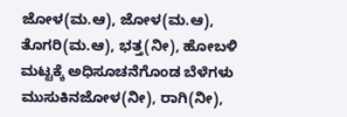ಜೋಳ(ಮ.ಆ), ಜೋಳ(ಮ.ಆ), ತೊಗರಿ(ಮ.ಆ), ಭತ್ತ(ನೀ), ಹೋಬಳಿ ಮಟ್ಟಕ್ಕೆ ಅಧಿಸೂಚನೆಗೊಂಡ ಬೆಳೆಗಳು ಮುಸುಕಿನಜೋಳ(ನೀ), ರಾಗಿ(ನೀ),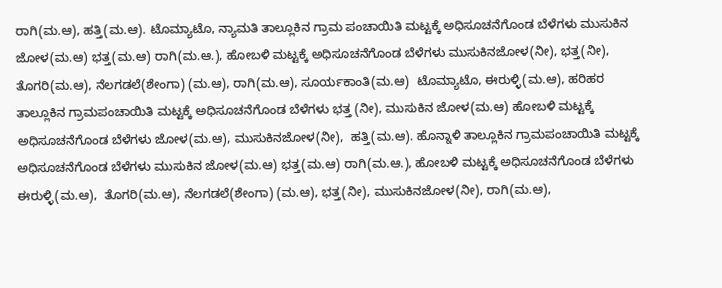ರಾಗಿ(ಮ.ಆ), ಹತ್ತಿ(ಮ.ಆ). ಟೊಮ್ಯಾಟೊ, ನ್ಯಾಮತಿ ತಾಲ್ಲೂಕಿನ ಗ್ರಾಮ ಪಂಚಾಯಿತಿ ಮಟ್ಟಕ್ಕೆ ಅಧಿಸೂಚನೆಗೊಂಡ ಬೆಳೆಗಳು ಮುಸುಕಿನ ಜೋಳ(ಮ.ಆ) ಭತ್ತ(ಮ.ಆ) ರಾಗಿ(ಮ.ಆ.), ಹೋಬಳಿ ಮಟ್ಟಕ್ಕೆ ಅಧಿಸೂಚನೆಗೊಂಡ ಬೆಳೆಗಳು ಮುಸುಕಿನಜೋಳ(ನೀ), ಭತ್ತ(ನೀ), ತೊಗರಿ(ಮ.ಆ), ನೆಲಗಡಲೆ(ಶೇಂಗಾ) (ಮ.ಆ), ರಾಗಿ(ಮ.ಆ), ಸೂರ್ಯಕಾಂತಿ(ಮ.ಆ)  ಟೊಮ್ಯಾಟೊ, ಈರುಳ್ಳಿ(ಮ.ಆ), ಹರಿಹರ ತಾಲ್ಲೂಕಿನ ಗ್ರಾಮಪಂಚಾಯಿತಿ ಮಟ್ಟಕ್ಕೆ ಅಧಿಸೂಚನೆಗೊಂಡ ಬೆಳೆಗಳು ಭತ್ತ (ನೀ), ಮುಸುಕಿನ ಜೋಳ(ಮ.ಆ) ಹೋಬಳಿ ಮಟ್ಟಕ್ಕೆ ಅಧಿಸೂಚನೆಗೊಂಡ ಬೆಳೆಗಳು ಜೋಳ(ಮ.ಆ), ಮುಸುಕಿನಜೋಳ(ನೀ),  ಹತ್ತಿ(ಮ.ಆ). ಹೊನ್ನಾಳಿ ತಾಲ್ಲೂಕಿನ ಗ್ರಾಮಪಂಚಾಯಿತಿ ಮಟ್ಟಕ್ಕೆ ಅಧಿಸೂಚನೆಗೊಂಡ ಬೆಳೆಗಳು ಮುಸುಕಿನ ಜೋಳ(ಮ.ಆ) ಭತ್ತ(ಮ.ಆ) ರಾಗಿ(ಮ.ಆ.), ಹೋಬಳಿ ಮಟ್ಟಕ್ಕೆ ಅಧಿಸೂಚನೆಗೊಂಡ ಬೆಳೆಗಳು ಈರುಳ್ಳಿ(ಮ.ಆ),  ತೊಗರಿ(ಮ.ಆ), ನೆಲಗಡಲೆ(ಶೇಂಗಾ) (ಮ.ಆ), ಭತ್ತ(ನೀ), ಮುಸುಕಿನಜೋಳ(ನೀ), ರಾಗಿ(ಮ.ಆ),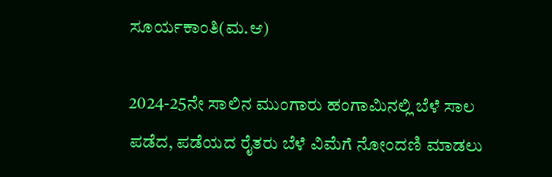ಸೂರ್ಯಕಾಂತಿ(ಮ.ಆ)

2024-25ನೇ ಸಾಲಿನ ಮುಂಗಾರು ಹಂಗಾಮಿನಲ್ಲಿ ಬೆಳೆ ಸಾಲ ಪಡೆದ, ಪಡೆಯದ ರೈತರು ಬೆಳೆ ವಿಮೆಗೆ ನೋಂದಣಿ ಮಾಡಲು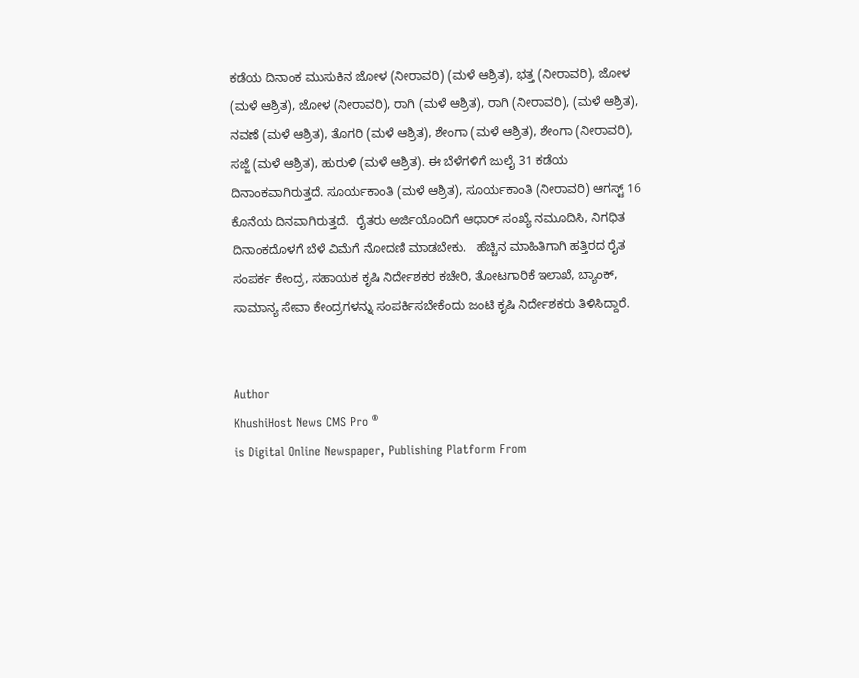ಕಡೆಯ ದಿನಾಂಕ ಮುಸುಕಿನ ಜೋಳ (ನೀರಾವರಿ) (ಮಳೆ ಆಶ್ರಿತ), ಭತ್ತ (ನೀರಾವರಿ), ಜೋಳ (ಮಳೆ ಆಶ್ರಿತ), ಜೋಳ (ನೀರಾವರಿ), ರಾಗಿ (ಮಳೆ ಆಶ್ರಿತ), ರಾಗಿ (ನೀರಾವರಿ), (ಮಳೆ ಆಶ್ರಿತ), ನವಣೆ (ಮಳೆ ಆಶ್ರಿತ), ತೊಗರಿ (ಮಳೆ ಆಶ್ರಿತ), ಶೇಂಗಾ (ಮಳೆ ಆಶ್ರಿತ), ಶೇಂಗಾ (ನೀರಾವರಿ), ಸಜ್ಜೆ (ಮಳೆ ಆಶ್ರಿತ), ಹುರುಳಿ (ಮಳೆ ಆಶ್ರಿತ). ಈ ಬೆಳೆಗಳಿಗೆ ಜುಲೈ 31 ಕಡೆಯ ದಿನಾಂಕವಾಗಿರುತ್ತದೆ. ಸೂರ್ಯಕಾಂತಿ (ಮಳೆ ಆಶ್ರಿತ), ಸೂರ್ಯಕಾಂತಿ (ನೀರಾವರಿ) ಆಗಸ್ಟ್ 16 ಕೊನೆಯ ದಿನವಾಗಿರುತ್ತದೆ.  ರೈತರು ಅರ್ಜಿಯೊಂದಿಗೆ ಆಧಾರ್ ಸಂಖ್ಯೆ ನಮೂದಿಸಿ, ನಿಗಧಿತ ದಿನಾಂಕದೊಳಗೆ ಬೆಳೆ ವಿಮೆಗೆ ನೋದಣಿ ಮಾಡಬೇಕು.   ಹೆಚ್ಚಿನ ಮಾಹಿತಿಗಾಗಿ ಹತ್ತಿರದ ರೈತ ಸಂಪರ್ಕ ಕೇಂದ್ರ, ಸಹಾಯಕ ಕೃಷಿ ನಿರ್ದೇಶಕರ ಕಚೇರಿ, ತೋಟಗಾರಿಕೆ ಇಲಾಖೆ, ಬ್ಯಾಂಕ್, ಸಾಮಾನ್ಯ ಸೇವಾ ಕೇಂದ್ರಗಳನ್ನು ಸಂಪರ್ಕಿಸಬೇಕೆಂದು ಜಂಟಿ ಕೃಷಿ ನಿರ್ದೇಶಕರು ತಿಳಿಸಿದ್ದಾರೆ.


Author
KhushiHost News CMS Pro ®
is Digital Online Newspaper, Publishing Platform From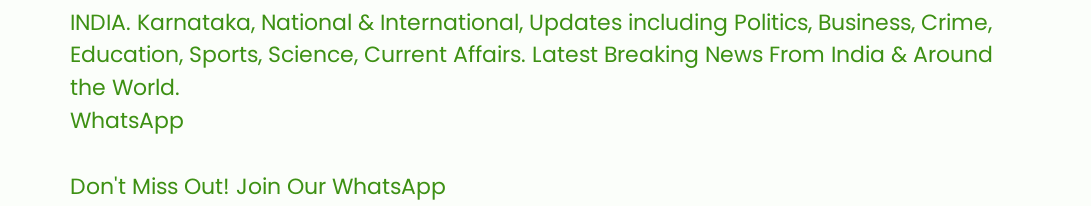INDIA. Karnataka, National & International, Updates including Politics, Business, Crime, Education, Sports, Science, Current Affairs. Latest Breaking News From India & Around the World.
WhatsApp

Don't Miss Out! Join Our WhatsApp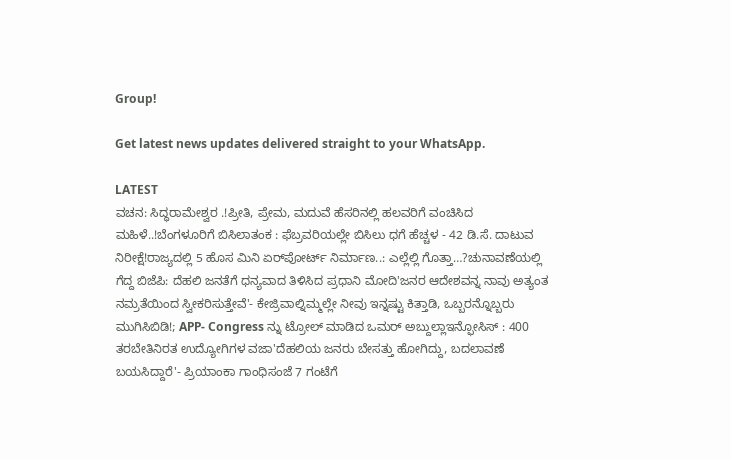Group!

Get latest news updates delivered straight to your WhatsApp.

LATEST
ವಚನ: ಸಿದ್ಧರಾಮೇಶ್ವರ .!ಪ್ರೀತಿ, ಪ್ರೇಮ, ಮದುವೆ ಹೆಸರಿನಲ್ಲಿ ಹಲವರಿಗೆ ವಂಚಿಸಿದ ಮಹಿಳೆ..!ಬೆಂಗಳೂರಿಗೆ ಬಿಸಿಲಾತಂಕ : ಫೆಬ್ರವರಿಯಲ್ಲೇ ಬಿಸಿಲು ಧಗೆ ಹೆಚ್ಚಳ - 42 ಡಿ.ಸೆ. ದಾಟುವ ನಿರೀಕ್ಷೆ!ರಾಜ್ಯದಲ್ಲಿ 5 ಹೊಸ ಮಿನಿ ಏರ್‌ಪೋರ್ಟ್‌ ನಿರ್ಮಾಣ..: ಎಲ್ಲೆಲ್ಲಿ ಗೊತ್ತಾ…?ಚುನಾವಣೆಯಲ್ಲಿ ಗೆದ್ದ ಬಿಜೆಪಿ: ದೆಹಲಿ ಜನತೆಗೆ ಧನ್ಯವಾದ ತಿಳಿಸಿದ ಪ್ರಧಾನಿ ಮೋದಿ'ಜನರ ಆದೇಶವನ್ನ ನಾವು ಅತ್ಯಂತ ನಮ್ರತೆಯಿಂದ ಸ್ವೀಕರಿಸುತ್ತೇವೆ'- ಕೇಜ್ರಿವಾಲ್ನಿಮ್ಮಲ್ಲೇ ನೀವು ಇನ್ನಷ್ಟು ಕಿತ್ತಾಡಿ, ಒಬ್ಬರನ್ನೊಬ್ಬರು ಮುಗಿಸಿಬಿಡಿ!; APP- Congress ನ್ನು ಟ್ರೋಲ್ ಮಾಡಿದ ಒಮರ್ ಅಬ್ದುಲ್ಲಾಇನ್ಫೋಸಿಸ್ : 400 ತರಬೇತಿನಿರತ ಉದ್ಯೋಗಿಗಳ ವಜಾ'ದೆಹಲಿಯ ಜನರು ಬೇಸತ್ತು ಹೋಗಿದ್ದು, ಬದಲಾವಣೆ ಬಯಸಿದ್ದಾರೆ'- ಪ್ರಿಯಾಂಕಾ ಗಾಂಧಿಸಂಜೆ 7 ಗಂಟೆಗೆ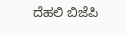ದೆಹಲಿ ಬಿಜೆಪಿ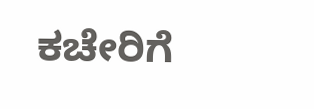ಕಚೇರಿಗೆ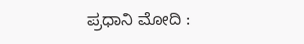ಪ್ರಧಾನಿ ಮೋದಿ :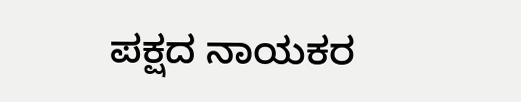ಪಕ್ಷದ ನಾಯಕರ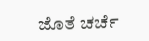ಜೊತೆ ಚರ್ಚೆ